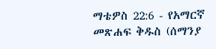ማቴዎስ 22:6 - የአማርኛ መጽሐፍ ቅዱስ (ሰማንያ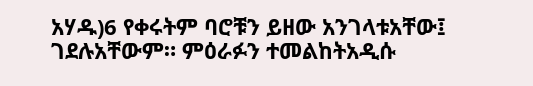አሃዱ)6 የቀሩትም ባሮቹን ይዘው አንገላቱአቸው፤ ገደሉአቸውም። ምዕራፉን ተመልከትአዲሱ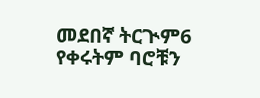መደበኛ ትርጒም6 የቀሩትም ባሮቹን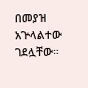በመያዝ አጕላልተው ገደሏቸው።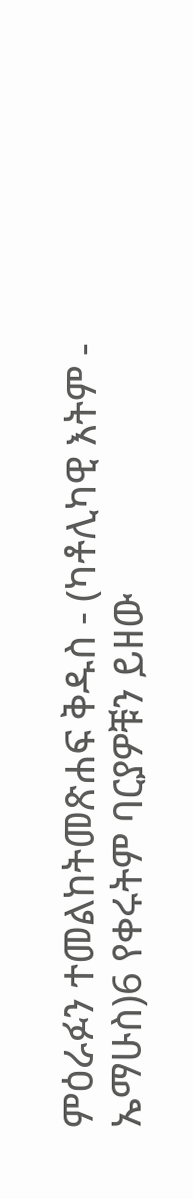ምዕራፉን ተመልከትመጽሐፍ ቅዱስ - (ካቶሊካዊ እትም - ኤማሁስ)6 የቀሩትም ባርያዎቹን ይዘው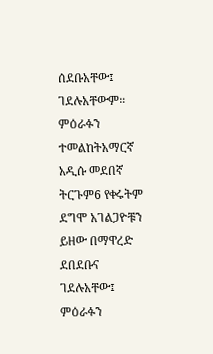ሰደቡአቸው፤ ገደሉአቸውም። ምዕራፉን ተመልከትአማርኛ አዲሱ መደበኛ ትርጉም6 የቀሩትም ደግሞ አገልጋዮቹን ይዘው በማዋረድ ደበደቡና ገደሉአቸው፤ ምዕራፉን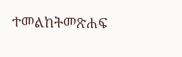ተመልከትመጽሐፍ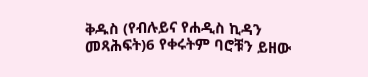ቅዱስ (የብሉይና የሐዲስ ኪዳን መጻሕፍት)6 የቀሩትም ባሮቹን ይዘው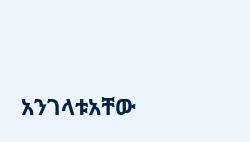አንገላቱአቸው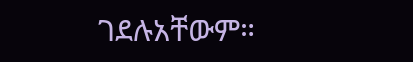ገደሉአቸውም።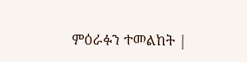ምዕራፉን ተመልከት |